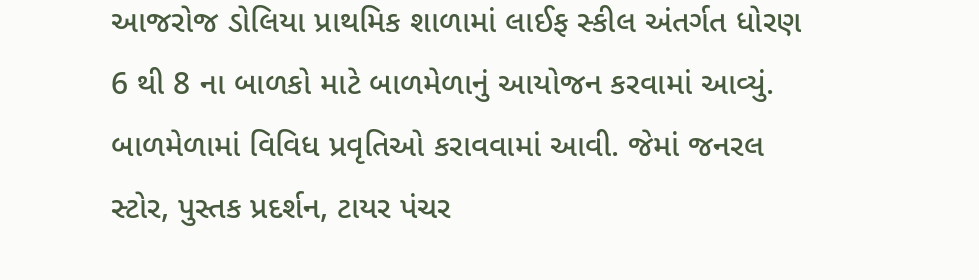આજરોજ ડોલિયા પ્રાથમિક શાળામાં લાઈફ સ્કીલ અંતર્ગત ધોરણ 6 થી 8 ના બાળકો માટે બાળમેળાનું આયોજન કરવામાં આવ્યું.
બાળમેળામાં વિવિધ પ્રવૃતિઓ કરાવવામાં આવી. જેમાં જનરલ સ્ટોર, પુસ્તક પ્રદર્શન, ટાયર પંચર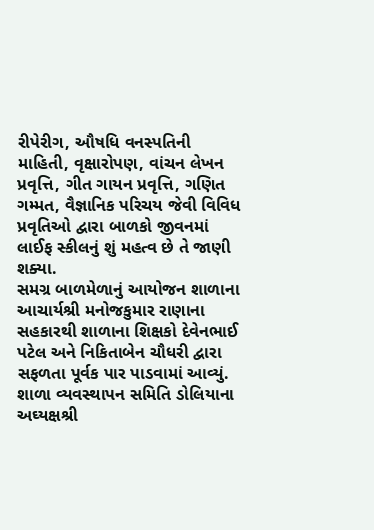રીપેરીગ, ઔષધિ વનસ્પતિની માહિતી, વૃક્ષારોપણ, વાંચન લેખન પ્રવૃત્તિ, ગીત ગાયન પ્રવૃત્તિ, ગણિત ગમ્મત, વૈજ્ઞાનિક પરિચય જેવી વિવિધ પ્રવૃતિઓ દ્વારા બાળકો જીવનમાં લાઈફ સ્કીલનું શું મહત્વ છે તે જાણી શક્યા.
સમગ્ર બાળમેળાનું આયોજન શાળાના આચાર્યશ્રી મનોજકુમાર રાણાના સહકારથી શાળાના શિક્ષકો દેવેનભાઈ પટેલ અને નિકિતાબેન ચૌધરી દ્વારા સફળતા પૂર્વક પાર પાડવામાં આવ્યું.
શાળા વ્યવસ્થાપન સમિતિ ડોલિયાના અઘ્યક્ષશ્રી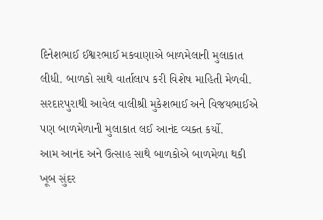દિનેશભાઈ ઈશ્વરભાઈ મકવાણાએ બાળમેલાની મુલાકાત લીધી. બાળકો સાથે વાર્તાલાપ કરી વિશેષ માહિતી મેળવી. સરદારપુરાથી આવેલ વાલીશ્રી મુકેશભાઈ અને વિજયભાઈએ પણ બાળમેળાની મુલાકાત લઈ આનંદ વ્યક્ત કર્યો.
આમ આનંદ અને ઉત્સાહ સાથે બાળકોએ બાળમેળા થકી ખૂબ સુંદર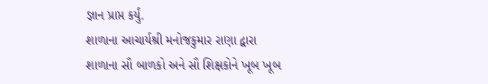જ્ઞાન પ્રાપ્ત કર્યું.
શાળાના આચાર્યશ્રી મનોજકુમાર રાણા દ્વારા શાળાના સૌ બાળકો અને સૌ શિક્ષકોને ખૂબ ખૂબ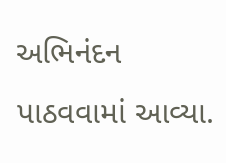અભિનંદન પાઠવવામાં આવ્યા.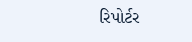રિપોર્ટર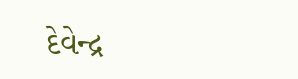દેવેન્દ્ર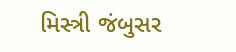મિસ્ત્રી જંબુસર